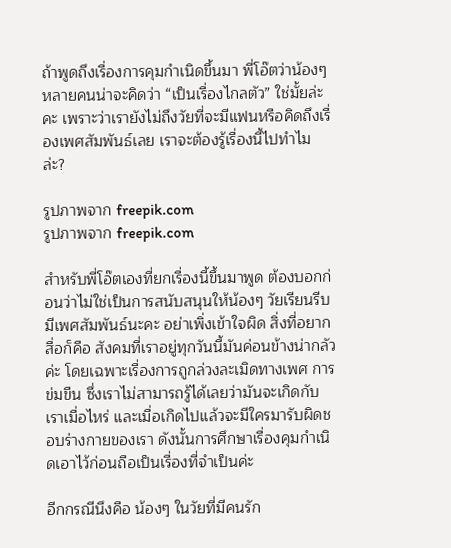ถ้าพูดถึงเรื่องการคุมกำเนิดขึ้นมา พี่โอ๊ตว่าน้องๆ หลายคนน่าจะคิดว่า “เป็นเรื่องไกลตัว” ใช่มั้ยล่ะคะ เพราะว่าเรายังไม่ถึงวัยที่จะมีแฟนหรือคิดถึงเรื่องเพศสัมพันธ์เลย เราจะต้องรู้เรื่องนี้ไปทำไมล่ะ?

รูปภาพจาก freepik.com
รูปภาพจาก freepik.com

สำหรับพี่โอ๊ตเองที่ยกเรื่องนี้ขึ้นมาพูด ต้องบอกก่อนว่าไม่ใช่เป็นการสนับสนุนให้น้องๆ วัยเรียนรีบมีเพศสัมพันธ์นะคะ อย่าเพิ่งเข้าใจผิด สิ่งที่อยากสื่อก็คือ สังคมที่เราอยู่ทุกวันนี้มันค่อนข้างน่ากลัวค่ะ โดยเฉพาะเรื่องการถูกล่วงละเมิดทางเพศ การข่มขืน ซึ่งเราไม่สามารถรู้ได้เลยว่ามันจะเกิดกับเราเมื่อไหร่ และเมื่อเกิดไปแล้วจะมีใครมารับผิดชอบร่างกายของเรา ดังนั้นการศึกษาเรื่องคุมกำเนิดเอาไว้ก่อนถือเป็นเรื่องที่จำเป็นค่ะ

อีกกรณีนึงคือ น้องๆ ในวัยที่มีคนรัก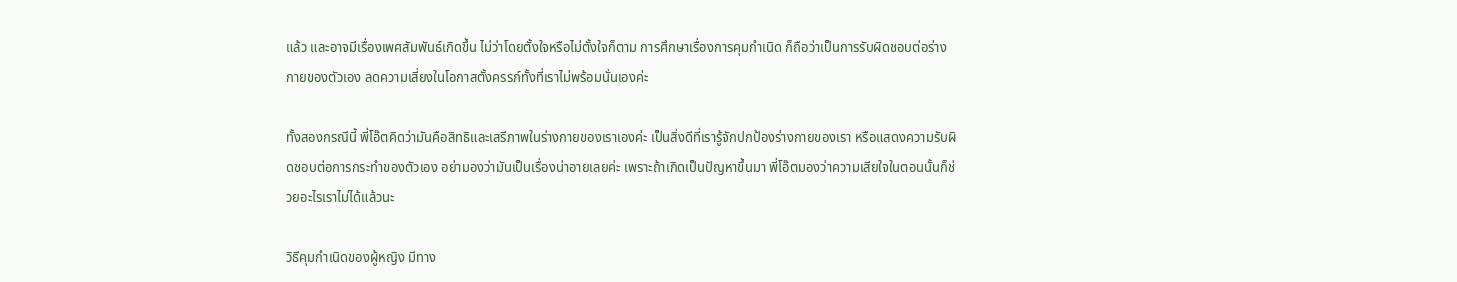แล้ว และอาจมีเรื่องเพศสัมพันธ์เกิดขึ้น ไม่ว่าโดยตั้งใจหรือไม่ตั้งใจก็ตาม การศึกษาเรื่องการคุมกำเนิด ก็ถือว่าเป็นการรับผิดชอบต่อร่างกายของตัวเอง ลดความเสี่ยงในโอกาสตั้งครรภ์ทั้งที่เราไม่พร้อมนั่นเองค่ะ

ทั้งสองกรณีนี้ พี่โอ๊ตคิดว่ามันคือสิทธิและเสรีภาพในร่างกายของเราเองค่ะ เป็นสิ่งดีที่เรารู้จักปกป้องร่างกายของเรา หรือแสดงความรับผิดชอบต่อการกระทำของตัวเอง อย่ามองว่ามันเป็นเรื่องน่าอายเลยค่ะ เพราะถ้าเกิดเป็นปัญหาขึ้นมา พี่โอ๊ตมองว่าความเสียใจในตอนนั้นก็ช่วยอะไรเราไม่ได้แล้วนะ

วิธีคุมกำเนิดของผู้หญิง มีทาง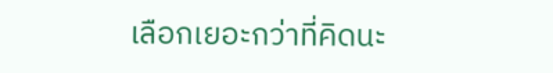เลือกเยอะกว่าที่คิดนะ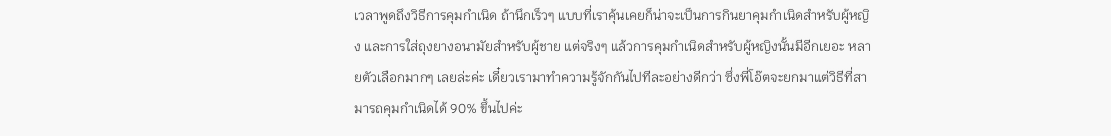เวลาพูดถึงวิธีการคุมกำเนิด ถ้านึกเร็วๆ แบบที่เราคุ้นเคยก็น่าจะเป็นการกินยาคุมกำเนิดสำหรับผู้หญิง และการใส่ถุงยางอนามัยสำหรับผู้ชาย แต่จริงๆ แล้วการคุมกำเนิดสำหรับผู้หญิงนั้นมีอีกเยอะ หลายตัวเลือกมากๆ เลยล่ะค่ะ เดี๋ยวเรามาทำความรู้จักกันไปทีละอย่างดีกว่า ซึ่งพี่โอ๊ตจะยกมาแต่วิธีที่สามารถคุมกำเนิดได้ 90% ขึ้นไปค่ะ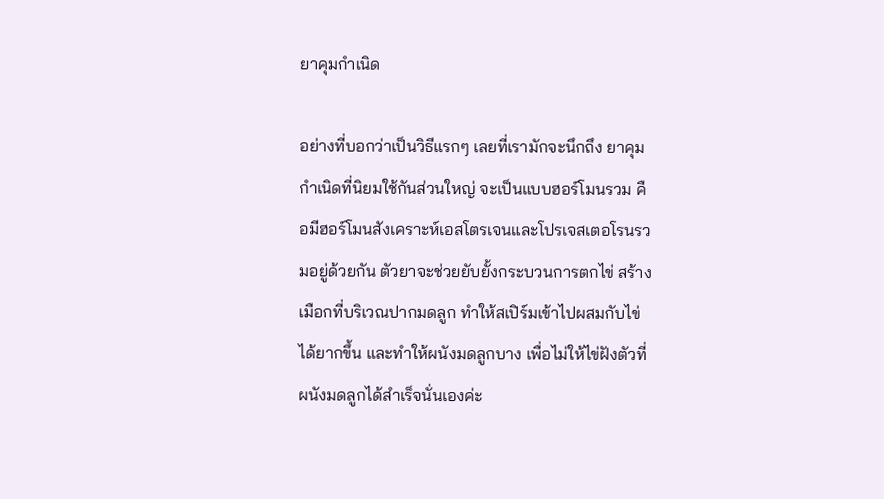ยาคุมกำเนิด

อย่างที่บอกว่าเป็นวิธีแรกๆ เลยที่เรามักจะนึกถึง ยาคุมกำเนิดที่นิยมใช้กันส่วนใหญ่ จะเป็นแบบฮอร์โมนรวม คือมีฮอร์โมนสังเคราะห์เอสโตรเจนและโปรเจสเตอโรนรวมอยู่ด้วยกัน ตัวยาจะช่วยยับยั้งกระบวนการตกไข่ สร้างเมือกที่บริเวณปากมดลูก ทำให้สเปิร์มเข้าไปผสมกับไข่ได้ยากขึ้น และทำให้ผนังมดลูกบาง เพื่อไม่ให้ไข่ฝังตัวที่ผนังมดลูกได้สำเร็จนั่นเองค่ะ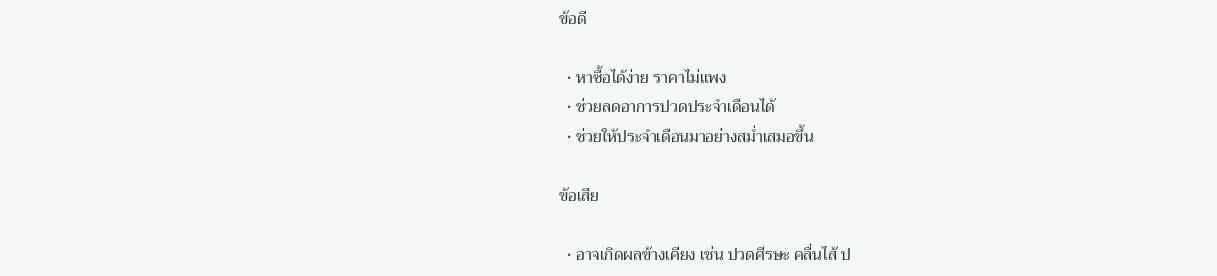ข้อดี

  • หาซื้อได้ง่าย ราคาไม่แพง
  • ช่วยลดอาการปวดประจำเดือนได้
  • ช่วยให้ประจำเดือนมาอย่างสม่ำเสมอขึ้น

ข้อเสีย

  • อาจเกิดผลข้างเคียง เช่น ปวดศีรษะ คลื่นไส้ ป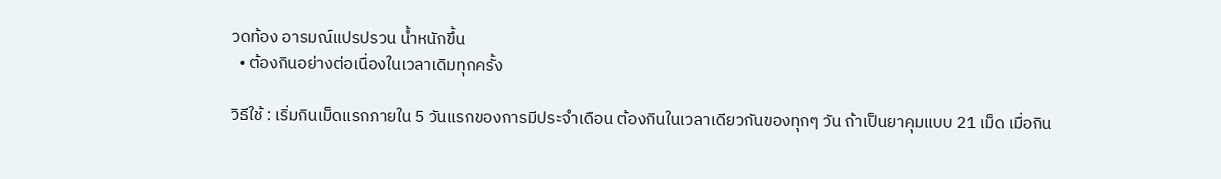วดท้อง อารมณ์แปรปรวน น้ำหนักขึ้น
  • ต้องกินอย่างต่อเนื่องในเวลาเดิมทุกครั้ง

วิธีใช้ : เริ่มกินเม็ดแรกภายใน 5 วันแรกของการมีประจำเดือน ต้องกินในเวลาเดียวกันของทุกๆ วัน ถ้าเป็นยาคุมแบบ 21 เม็ด เมื่อกิน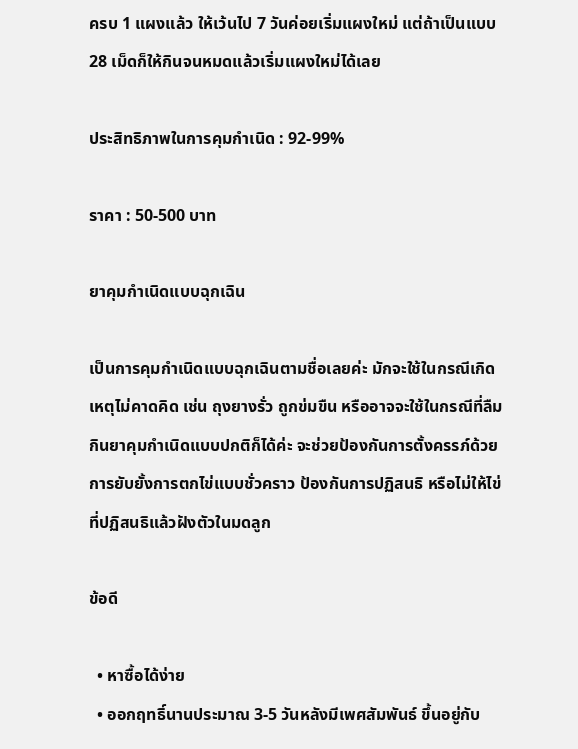ครบ 1 แผงแล้ว ให้เว้นไป 7 วันค่อยเริ่มแผงใหม่ แต่ถ้าเป็นแบบ 28 เม็ดก็ให้กินจนหมดแล้วเริ่มแผงใหม่ได้เลย

ประสิทธิภาพในการคุมกำเนิด : 92-99%

ราคา : 50-500 บาท

ยาคุมกำเนิดแบบฉุกเฉิน

เป็นการคุมกำเนิดแบบฉุกเฉินตามชื่อเลยค่ะ มักจะใช้ในกรณีเกิดเหตุไม่คาดคิด เช่น ถุงยางรั่ว ถูกข่มขืน หรืออาจจะใช้ในกรณีที่ลืมกินยาคุมกำเนิดแบบปกติก็ได้ค่ะ จะช่วยป้องกันการตั้งครรภ์ด้วยการยับยั้งการตกไข่แบบชั่วคราว ป้องกันการปฏิสนธิ หรือไม่ให้ไข่ที่ปฏิสนธิแล้วฝังตัวในมดลูก

ข้อดี

  • หาซื้อได้ง่าย
  • ออกฤทธิ์นานประมาณ 3-5 วันหลังมีเพศสัมพันธ์ ขึ้นอยู่กับ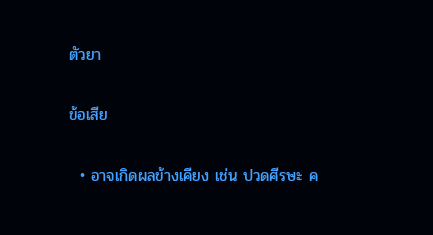ตัวยา

ข้อเสีย

  • อาจเกิดผลข้างเคียง เช่น ปวดศีรษะ ค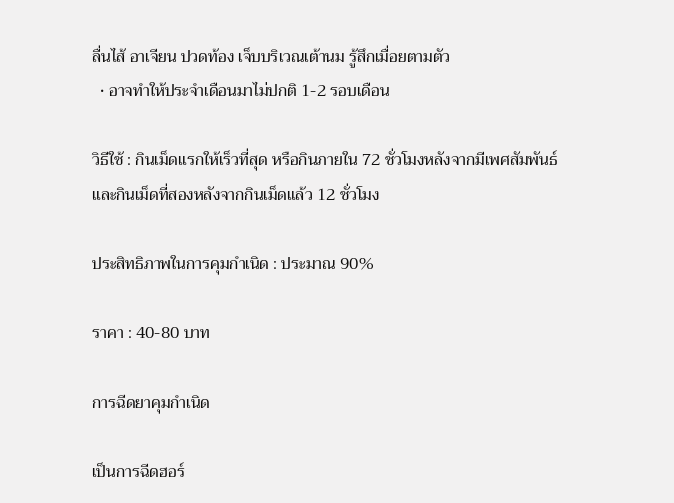ลื่นไส้ อาเจียน ปวดท้อง เจ็บบริเวณเต้านม รู้สึกเมื่อยตามตัว
  • อาจทำให้ประจำเดือนมาไม่ปกติ 1-2 รอบเดือน

วิธีใช้ : กินเม็ดแรกให้เร็วที่สุด หรือกินภายใน 72 ชั่วโมงหลังจากมีเพศสัมพันธ์ และกินเม็ดที่สองหลังจากกินเม็ดแล้ว 12 ชั่วโมง

ประสิทธิภาพในการคุมกำเนิด : ประมาณ 90%

ราคา : 40-80 บาท

การฉีดยาคุมกำเนิด

เป็นการฉีดฮอร์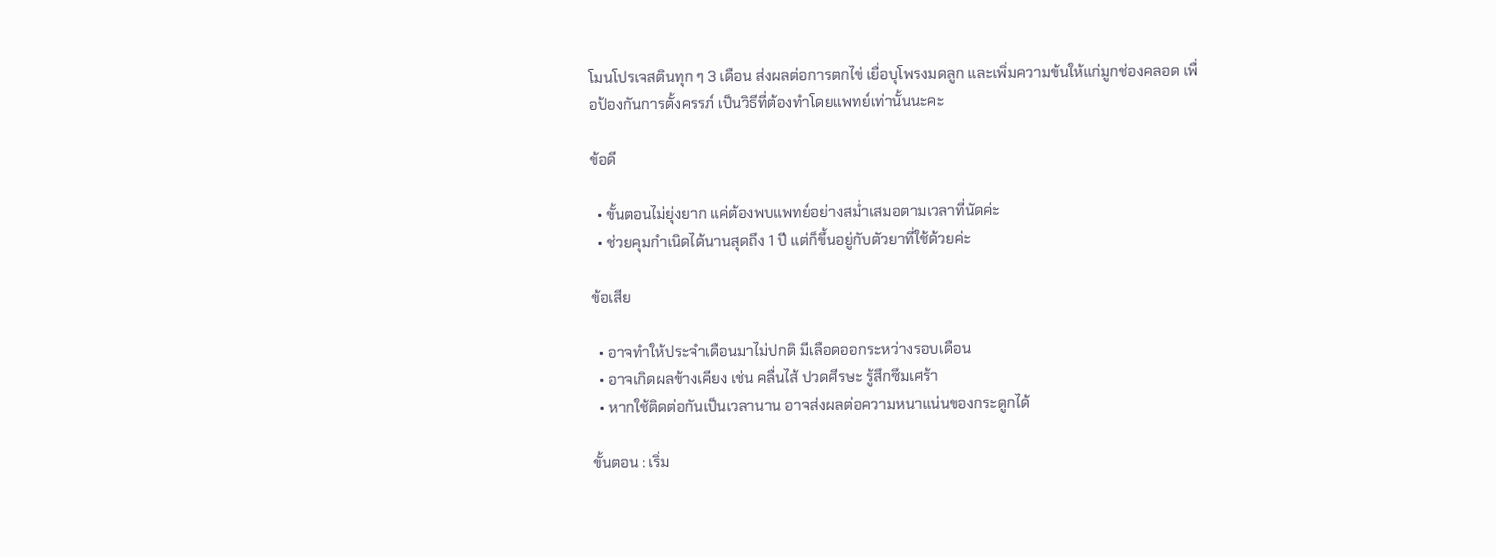โมนโปรเจสตินทุก ๆ 3 เดือน ส่งผลต่อการตกไข่ เยื่อบุโพรงมดลูก และเพิ่มความข้นให้แก่มูกช่องคลอด เพื่อป้องกันการตั้งครรภ์ เป็นวิธีที่ต้องทำโดยแพทย์เท่านั้นนะคะ

ข้อดี

  • ขั้นตอนไม่ยุ่งยาก แค่ต้องพบแพทย์อย่างสม่ำเสมอตามเวลาที่นัดค่ะ
  • ช่วยคุมกำเนิดได้นานสุดถึง 1 ปี แต่ก็ขึ้นอยู่กับตัวยาที่ใช้ด้วยค่ะ

ข้อเสีย

  • อาจทำให้ประจำเดือนมาไม่ปกติ มีเลือดออกระหว่างรอบเดือน
  • อาจเกิดผลข้างเคียง เช่น คลื่นไส้ ปวดศีรษะ รู้สึกซึมเศร้า
  • หากใช้ติดต่อกันเป็นเวลานาน อาจส่งผลต่อความหนาแน่นของกระดูกได้

ขั้นตอน : เริ่ม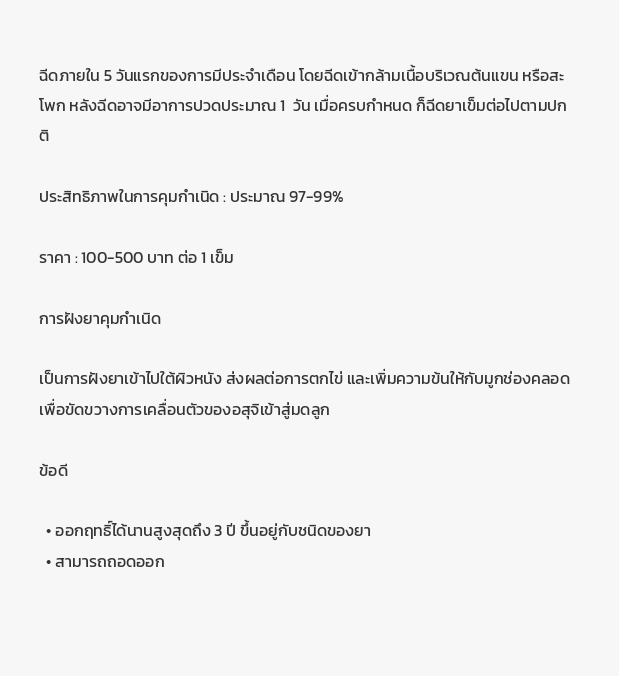ฉีดภายใน 5 วันแรกของการมีประจำเดือน โดยฉีดเข้ากล้ามเนื้อบริเวณต้นแขน หรือสะโพก หลังฉีดอาจมีอาการปวดประมาณ 1  วัน เมื่อครบกำหนด ก็ฉีดยาเข็มต่อไปตามปกติ

ประสิทธิภาพในการคุมกำเนิด : ประมาณ 97-99%

ราคา : 100-500 บาท ต่อ 1 เข็ม

การฝังยาคุมกำเนิด

เป็นการฝังยาเข้าไปใต้ผิวหนัง ส่งผลต่อการตกไข่ และเพิ่มความข้นให้กับมูกช่องคลอด เพื่อขัดขวางการเคลื่อนตัวของอสุจิเข้าสู่มดลูก

ข้อดี

  • ออกฤทธิ์ได้นานสูงสุดถึง 3 ปี ขึ้นอยู่กับชนิดของยา
  • สามารถถอดออก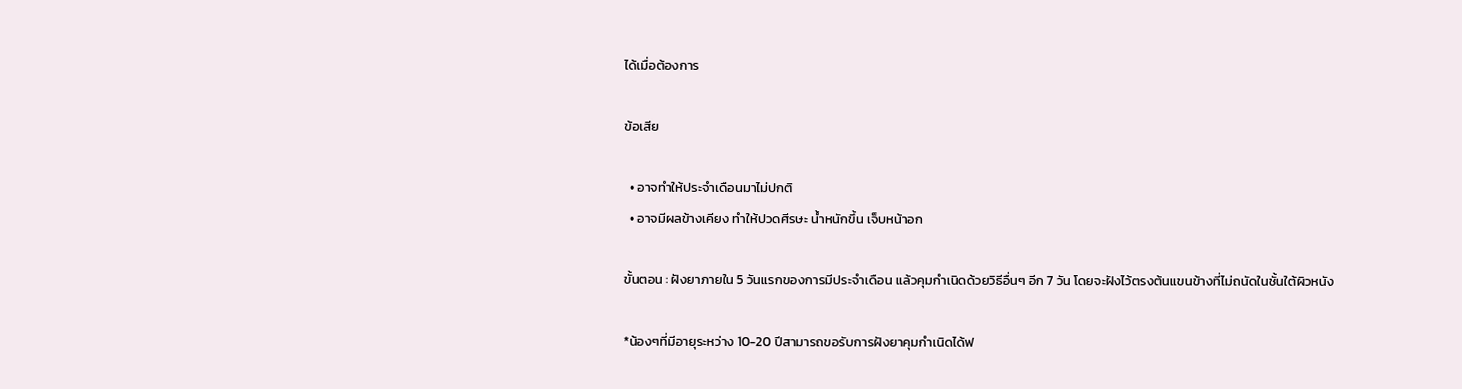ได้เมื่อต้องการ

ข้อเสีย

  • อาจทำให้ประจำเดือนมาไม่ปกติ
  • อาจมีผลข้างเคียง ทำให้ปวดศีรษะ น้ำหนักขึ้น เจ็บหน้าอก

ขั้นตอน : ฝังยาภายใน 5 วันแรกของการมีประจำเดือน แล้วคุมกำเนิดด้วยวิธีอื่นๆ อีก 7 วัน โดยจะฝังไว้ตรงต้นแขนข้างที่ไม่ถนัดในชั้นใต้ผิวหนัง

*น้องๆที่มีอายุระหว่าง 10-20 ปีสามารถขอรับการฝังยาคุมกำเนิดได้ฟ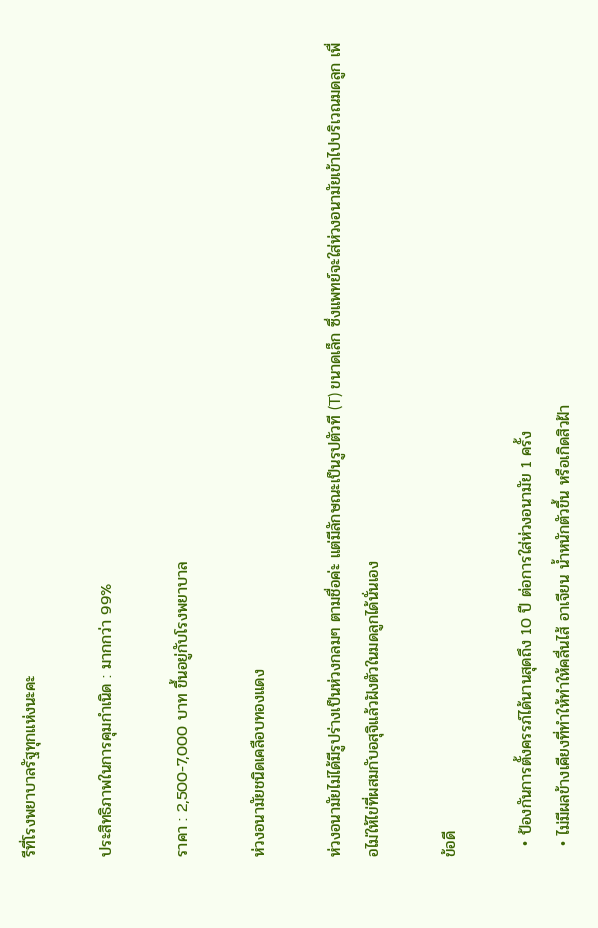รีที่โรงพยาบาลรัฐทุกแห่งนะคะ

ประสิทธิภาพในการคุมกำเนิด : มากกว่า 99%

ราคา : 2,500-7,000 บาท ขึ้นอยู่กับโรงพยาบาล

ห่วงอนามัยชนิดเคลือบทองแดง

ห่วงอนามัยไม่ได้มีรูปร่างเป็นห่วงกลมๆ ตามชื่อค่ะ แต่มีลักษณะเป็นรูปตัวที (T) ขนาดเล็ก ซึ่งแพทย์จะใส่ห่วงอนามัยเข้าไปบริเวณมดลูก เพื่อไม่ให้ไข่ที่ผสมกับอสุจิแล้วฝังตัวในมดลูกได้นั่นเอง

ข้อดี

  • ป้องกันการตั้งครรภ์ได้นานสุดถึง 10 ปี ต่อการใส่ห่วงอนามัย 1 ครั้ง
  • ไม่มีผลข้างเคียงที่ทำให้ทำให้คลื่นไส้ อาเจียน น้ำหนักตัวขึ้น หรือเกิดสิวฝ้า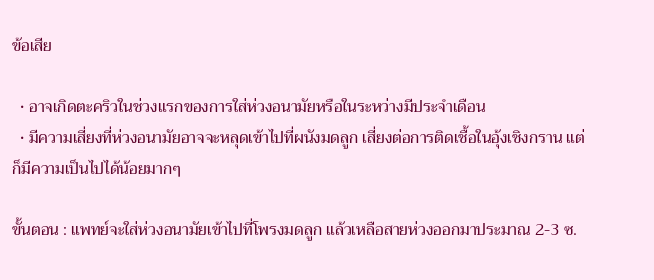ข้อเสีย

  • อาจเกิดตะคริวในช่วงแรกของการใส่ห่วงอนามัยหรือในระหว่างมีประจำเดือน
  • มีความเสี่ยงที่ห่วงอนามัยอาจจะหลุดเข้าไปที่ผนังมดลูก เสี่ยงต่อการติดเชื้อในอุ้งเชิงกราน แต่ก็มีความเป็นไปได้น้อยมากๆ

ขั้นตอน : แพทย์จะใส่ห่วงอนามัยเข้าไปที่โพรงมดลูก แล้วเหลือสายห่วงออกมาประมาณ 2-3 ซ.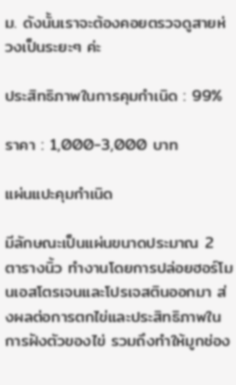ม. ดังนั้นเราจะต้องคอยตรวจดูสายห่วงเป็นระยะๆ ค่ะ

ประสิทธิภาพในการคุมกำเนิด : 99%

ราคา : 1,000-3,000 บาท

แผ่นแปะคุมกำเนิด

มีลักษณะเป็นแผ่นขนาดประมาณ 2 ตารางนิ้ว ทำงานโดยการปล่อยฮอร์โมนเอสโตรเจนและโปรเจสตินออกมา ส่งผลต่อการตกไข่และประสิทธิภาพในการฝังตัวของไข่ รวมถึงทำให้มูกช่อง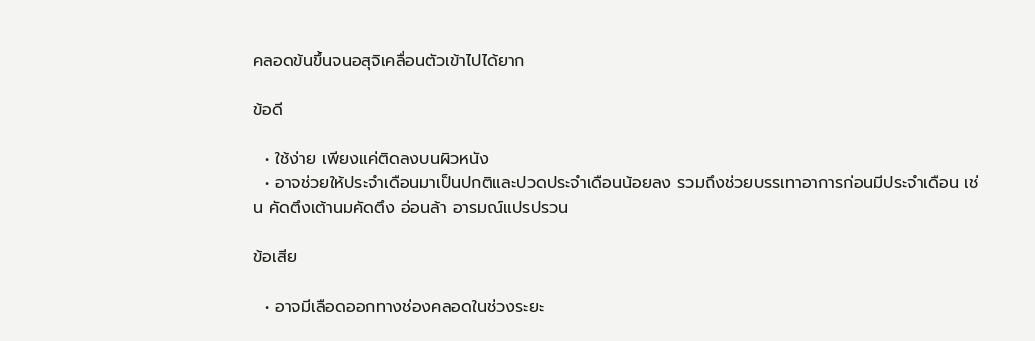คลอดข้นขึ้นจนอสุจิเคลื่อนตัวเข้าไปได้ยาก

ข้อดี

  • ใช้ง่าย เพียงแค่ติดลงบนผิวหนัง
  • อาจช่วยให้ประจำเดือนมาเป็นปกติและปวดประจำเดือนน้อยลง รวมถึงช่วยบรรเทาอาการก่อนมีประจำเดือน เช่น คัดตึงเต้านมคัดตึง อ่อนล้า อารมณ์แปรปรวน

ข้อเสีย

  • อาจมีเลือดออกทางช่องคลอดในช่วงระยะ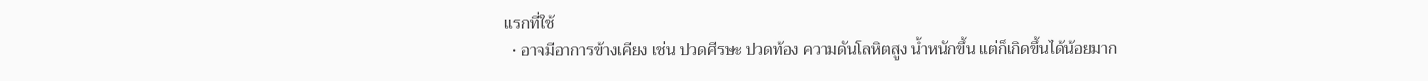แรกที่ใช้
  • อาจมีอาการข้างเคียง เช่น ปวดศีรษะ ปวดท้อง ความดันโลหิตสูง น้ำหนักขึ้น แต่ก็เกิดขึ้นได้น้อยมาก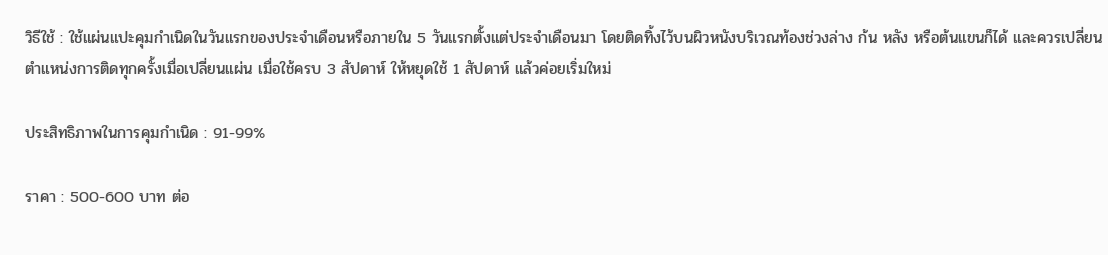วิธีใช้ : ใช้แผ่นแปะคุมกำเนิดในวันแรกของประจำเดือนหรือภายใน 5 วันแรกตั้งแต่ประจำเดือนมา โดยติดทิ้งไว้บนผิวหนังบริเวณท้องช่วงล่าง ก้น หลัง หรือต้นแขนก็ได้ และควรเปลี่ยนตำแหน่งการติดทุกครั้งเมื่อเปลี่ยนแผ่น เมื่อใช้ครบ 3 สัปดาห์ ให้หยุดใช้ 1 สัปดาห์ แล้วค่อยเริ่มใหม่

ประสิทธิภาพในการคุมกำเนิด : 91-99%

ราคา : 500-600 บาท ต่อ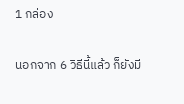1 กล่อง

นอกจาก 6 วิธีนี้แล้ว ก็ยังมี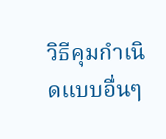วิธีคุมกำเนิดแบบอื่นๆ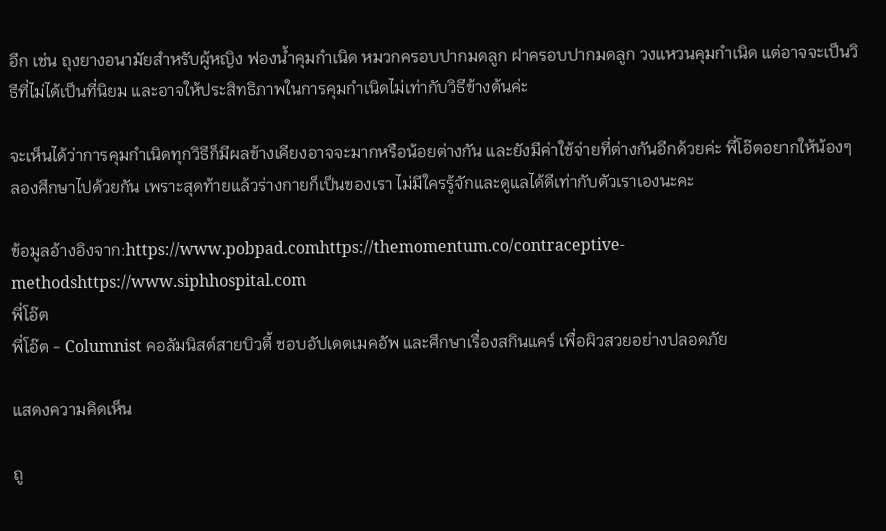อีก เช่น ถุงยางอนามัยสำหรับผู้หญิง ฟองน้ำคุมกำเนิด หมวกครอบปากมดลูก ฝาครอบปากมดลูก วงแหวนคุมกำเนิด แต่อาจจะเป็นวิธีที่ไม่ได้เป็นที่นิยม และอาจให้ประสิทธิภาพในการคุมกำเนิดไม่เท่ากับวิธีข้างต้นค่ะ

จะเห็นได้ว่าการคุมกำเนิดทุกวิธีก็มีผลข้างเคียงอาจจะมากหรือน้อยต่างกัน และยังมีค่าใช้จ่ายที่ต่างกันอีกด้วยค่ะ พี่โอ๊ตอยากให้น้องๆ ลองศึกษาไปด้วยกัน เพราะสุดท้ายแล้วร่างกายก็เป็นของเรา ไม่มีใครรู้จักและดูแลได้ดีเท่ากับตัวเราเองนะคะ

ข้อมูลอ้างอิงจาก:https://www.pobpad.comhttps://themomentum.co/contraceptive-methodshttps://www.siphhospital.com
พี่โอ๊ต
พี่โอ๊ต - Columnist คอลัมนิสต์สายบิวตี้ ชอบอัปเดตเมคอัพ และศึกษาเรื่องสกินแคร์ เพื่อผิวสวยอย่างปลอดภัย

แสดงความคิดเห็น

ถู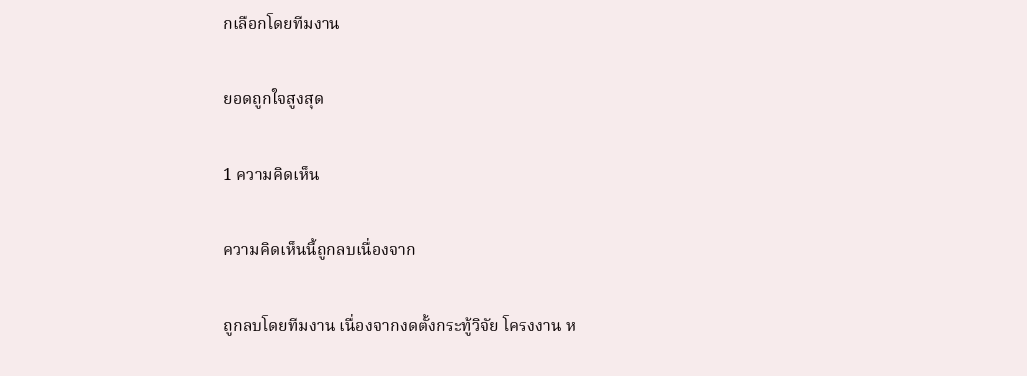กเลือกโดยทีมงาน

ยอดถูกใจสูงสุด

1 ความคิดเห็น

ความคิดเห็นนี้ถูกลบเนื่องจาก

ถูกลบโดยทีมงาน เนื่องจากงดตั้งกระทู้วิจัย โครงงาน ห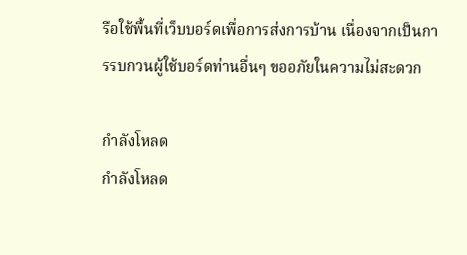รือใช้พื้นที่เว็บบอร์ดเพื่อการส่งการบ้าน เนื่องจากเป็นการรบกวนผู้ใช้บอร์ดท่านอื่นๆ ขออภัยในความไม่สะดวก

กำลังโหลด
กำลังโหลด